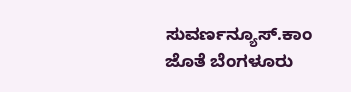ಸುವರ್ಣನ್ಯೂಸ್.ಕಾಂ ಜೊತೆ ಬೆಂಗಳೂರು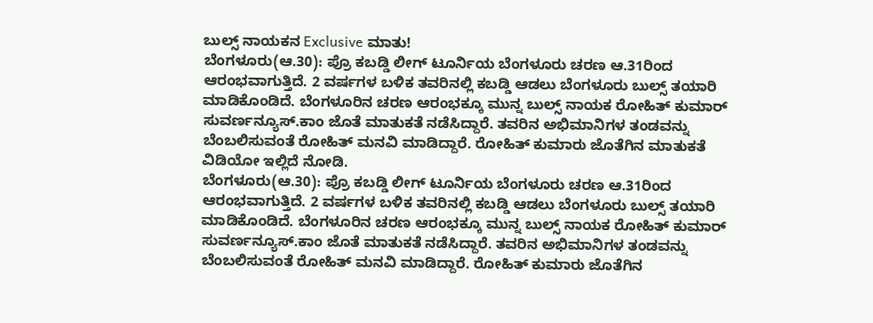ಬುಲ್ಸ್ ನಾಯಕನ Exclusive ಮಾತು!
ಬೆಂಗಳೂರು(ಆ.30): ಪ್ರೊ ಕಬಡ್ಡಿ ಲೀಗ್ ಟೂರ್ನಿಯ ಬೆಂಗಳೂರು ಚರಣ ಆ.31ರಿಂದ ಆರಂಭವಾಗುತ್ತಿದೆ. 2 ವರ್ಷಗಳ ಬಳಿಕ ತವರಿನಲ್ಲಿ ಕಬಡ್ಡಿ ಆಡಲು ಬೆಂಗಳೂರು ಬುಲ್ಸ್ ತಯಾರಿ ಮಾಡಿಕೊಂಡಿದೆ. ಬೆಂಗಳೂರಿನ ಚರಣ ಆರಂಭಕ್ಕೂ ಮುನ್ನ ಬುಲ್ಸ್ ನಾಯಕ ರೋಹಿತ್ ಕುಮಾರ್ ಸುವರ್ಣನ್ಯೂಸ್.ಕಾಂ ಜೊತೆ ಮಾತುಕತೆ ನಡೆಸಿದ್ದಾರೆ. ತವರಿನ ಅಭಿಮಾನಿಗಳ ತಂಡವನ್ನು ಬೆಂಬಲಿಸುವಂತೆ ರೋಹಿತ್ ಮನವಿ ಮಾಡಿದ್ದಾರೆ. ರೋಹಿತ್ ಕುಮಾರು ಜೊತೆಗಿನ ಮಾತುಕತೆ ವಿಡಿಯೋ ಇಲ್ಲಿದೆ ನೋಡಿ.
ಬೆಂಗಳೂರು(ಆ.30): ಪ್ರೊ ಕಬಡ್ಡಿ ಲೀಗ್ ಟೂರ್ನಿಯ ಬೆಂಗಳೂರು ಚರಣ ಆ.31ರಿಂದ ಆರಂಭವಾಗುತ್ತಿದೆ. 2 ವರ್ಷಗಳ ಬಳಿಕ ತವರಿನಲ್ಲಿ ಕಬಡ್ಡಿ ಆಡಲು ಬೆಂಗಳೂರು ಬುಲ್ಸ್ ತಯಾರಿ ಮಾಡಿಕೊಂಡಿದೆ. ಬೆಂಗಳೂರಿನ ಚರಣ ಆರಂಭಕ್ಕೂ ಮುನ್ನ ಬುಲ್ಸ್ ನಾಯಕ ರೋಹಿತ್ ಕುಮಾರ್ ಸುವರ್ಣನ್ಯೂಸ್.ಕಾಂ ಜೊತೆ ಮಾತುಕತೆ ನಡೆಸಿದ್ದಾರೆ. ತವರಿನ ಅಭಿಮಾನಿಗಳ ತಂಡವನ್ನು ಬೆಂಬಲಿಸುವಂತೆ ರೋಹಿತ್ ಮನವಿ ಮಾಡಿದ್ದಾರೆ. ರೋಹಿತ್ ಕುಮಾರು ಜೊತೆಗಿನ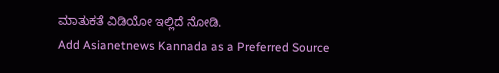ಮಾತುಕತೆ ವಿಡಿಯೋ ಇಲ್ಲಿದೆ ನೋಡಿ.
Add Asianetnews Kannada as a Preferred Source